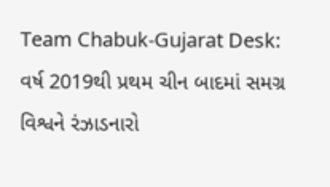Team Chabuk-Gujarat Desk: વર્ષ 2019થી પ્રથમ ચીન બાદમાં સમગ્ર વિશ્વને રંઝાડનારો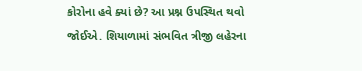કોરોના હવે ક્યાં છે? આ પ્રશ્ન ઉપસ્થિત થવો જોઈએ. શિયાળામાં સંભવિત ત્રીજી લહેરના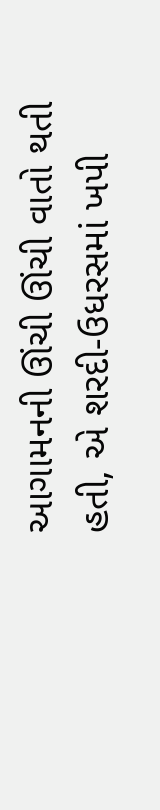આગામનની ઊંચી ઊંચી વાતો થતી હતી, એ શરદી-ઉધરસમાં ખપી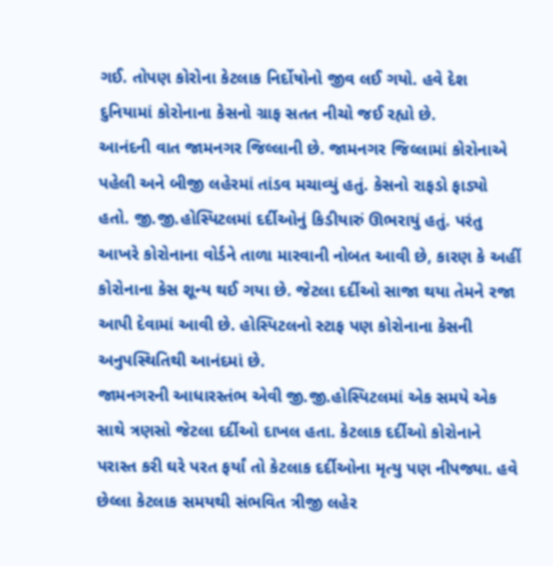ગઈ. તોપણ કોરોના કેટલાક નિર્દોષોનો જીવ લઈ ગયો. હવે દેશ દુનિયામાં કોરોનાના કેસનો ગ્રાફ સતત નીચો જઈ રહ્યો છે.
આનંદની વાત જામનગર જિલ્લાની છે. જામનગર જિલ્લામાં કોરોનાએ પહેલી અને બીજી લહેરમાં તાંડવ મચાવ્યું હતું. કેસનો રાફડો ફાડ્યો હતો. જી.જી.હોસ્પિટલમાં દર્દીઓનું કિડીયારું ઊભરાયું હતું. પરંતુ આખરે કોરોનાના વોર્ડને તાળા મારવાની નોબત આવી છે, કારણ કે અહીં કોરોનાના કેસ શૂન્ય થઈ ગયા છે. જેટલા દર્દીઓ સાજા થયા તેમને રજા આપી દેવામાં આવી છે. હોસ્પિટલનો સ્ટાફ પણ કોરોનાના કેસની અનુપસ્થિતિથી આનંદમાં છે.
જામનગરની આધારસ્તંભ એવી જી.જી.હોસ્પિટલમાં એક સમયે એક સાથે ત્રણસો જેટલા દર્દીઓ દાખલ હતા. કેટલાક દર્દીઓ કોરોનાને પરાસ્ત કરી ઘરે પરત ફર્યાં તો કેટલાક દર્દીઓના મૃત્યુ પણ નીપજ્યા. હવે છેલ્લા કેટલાક સમયથી સંભવિત ત્રીજી લહેર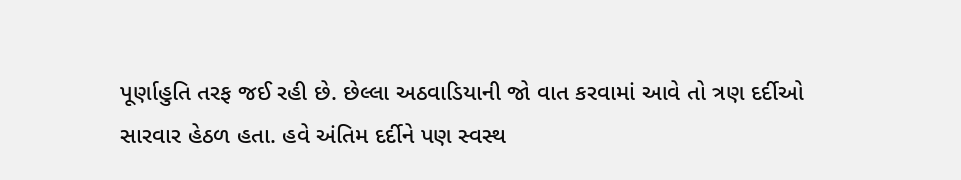પૂર્ણાહુતિ તરફ જઈ રહી છે. છેલ્લા અઠવાડિયાની જો વાત કરવામાં આવે તો ત્રણ દર્દીઓ સારવાર હેઠળ હતા. હવે અંતિમ દર્દીને પણ સ્વસ્થ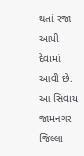થતાં રજા આપી દેવામાં આવી છે.
આ સિવાય જામનગર જિલ્લા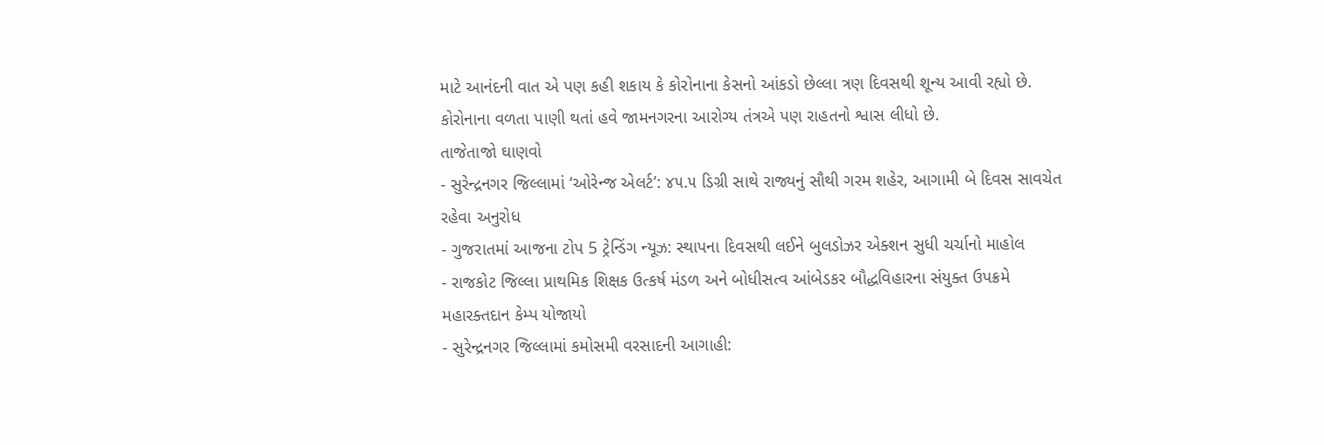માટે આનંદની વાત એ પણ કહી શકાય કે કોરોનાના કેસનો આંકડો છેલ્લા ત્રણ દિવસથી શૂન્ય આવી રહ્યો છે. કોરોનાના વળતા પાણી થતાં હવે જામનગરના આરોગ્ય તંત્રએ પણ રાહતનો શ્વાસ લીધો છે.
તાજેતાજો ઘાણવો
- સુરેન્દ્રનગર જિલ્લામાં ‘ઓરેન્જ એલર્ટ’: ૪૫.૫ ડિગ્રી સાથે રાજ્યનું સૌથી ગરમ શહેર, આગામી બે દિવસ સાવચેત રહેવા અનુરોધ
- ગુજરાતમાં આજના ટોપ 5 ટ્રેન્ડિંગ ન્યૂઝ: સ્થાપના દિવસથી લઈને બુલડોઝર એક્શન સુધી ચર્ચાનો માહોલ
- રાજકોટ જિલ્લા પ્રાથમિક શિક્ષક ઉત્કર્ષ મંડળ અને બોધીસત્વ આંબેડકર બૌદ્ધવિહારના સંયુક્ત ઉપક્રમે મહારક્તદાન કેમ્પ યોજાયો
- સુરેન્દ્રનગર જિલ્લામાં કમોસમી વરસાદની આગાહી: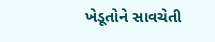ખેડૂતોને સાવચેતી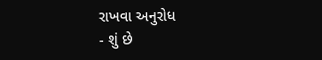રાખવા અનુરોધ
- શું છે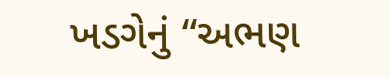ખડગેનું “અભણ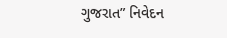ગુજરાત” નિવેદન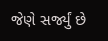જેણે સર્જ્યું છે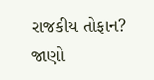રાજકીય તોફાન? જાણો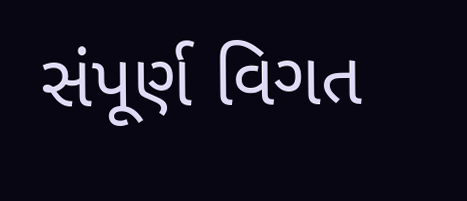સંપૂર્ણ વિગત